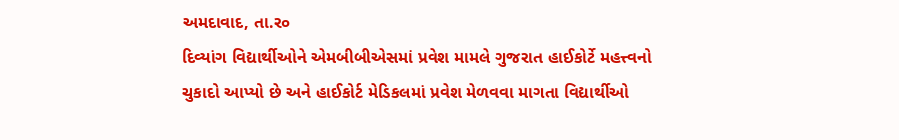અમદાવાદ, તા.ર૦
દિવ્યાંગ વિદ્યાર્થીઓને એમબીબીએસમાં પ્રવેશ મામલે ગુજરાત હાઈકોર્ટે મહત્ત્વનો ચુકાદો આપ્યો છે અને હાઈકોર્ટ મેડિકલમાં પ્રવેશ મેળવવા માગતા વિદ્યાર્થીઓ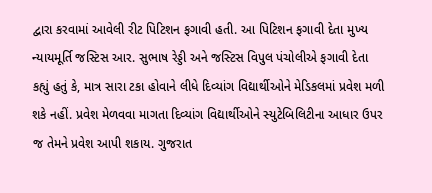દ્વારા કરવામાં આવેલી રીટ પિટિશન ફગાવી હતી. આ પિટિશન ફગાવી દેતા મુખ્ય ન્યાયમૂર્તિ જસ્ટિસ આર. સુભાષ રેડ્ડી અને જસ્ટિસ વિપુલ પંચોલીએ ફગાવી દેતા કહ્યું હતું કે, માત્ર સારા ટકા હોવાને લીધે દિવ્યાંગ વિદ્યાર્થીઓને મેડિકલમાં પ્રવેશ મળી શકે નહીં. પ્રવેશ મેળવવા માગતા દિવ્યાંગ વિદ્યાર્થીઓને સ્યુટેબિલિટીના આધાર ઉપર જ તેમને પ્રવેશ આપી શકાય. ગુજરાત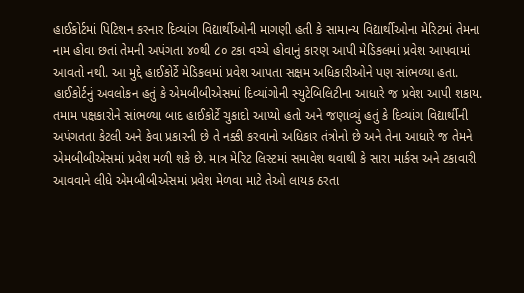હાઈકોર્ટમાં પિટિશન કરનાર દિવ્યાંગ વિદ્યાર્થીઓની માગણી હતી કે સામાન્ય વિદ્યાર્થીઓના મેરિટમાં તેમના નામ હોવા છતાં તેમની અપંગતા ૪૦થી ૮૦ ટકા વચ્ચે હોવાનું કારણ આપી મેડિકલમાં પ્રવેશ આપવામાં આવતો નથી. આ મુદ્દે હાઈકોર્ટે મેડિકલમાં પ્રવેશ આપતા સક્ષમ અધિકારીઓને પણ સાંભળ્યા હતા. હાઈકોર્ટનું અવલોકન હતું કે એમબીબીએસમાં દિવ્યાંગોની સ્યુટેબિલિટીના આધારે જ પ્રવેશ આપી શકાય. તમામ પક્ષકારોને સાંભળ્યા બાદ હાઈકોર્ટે ચુકાદો આપ્યો હતો અને જણાવ્યું હતું કે દિવ્યાંગ વિદ્યાર્થીની અપંગતતા કેટલી અને કેવા પ્રકારની છે તે નક્કી કરવાનો અધિકાર તંત્રોનો છે અને તેના આધારે જ તેમને એમબીબીએસમાં પ્રવેશ મળી શકે છે. માત્ર મેરિટ લિસ્ટમાં સમાવેશ થવાથી કે સારા માર્કસ અને ટકાવારી આવવાને લીધે એમબીબીએસમાં પ્રવેશ મેળવા માટે તેઓ લાયક ઠરતા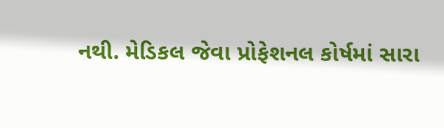નથી. મેડિકલ જેવા પ્રોફેશનલ કોર્ષમાં સારા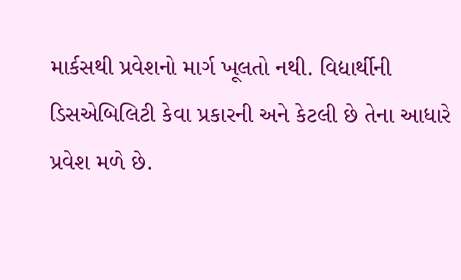માર્કસથી પ્રવેશનો માર્ગ ખૂલતો નથી. વિદ્યાર્થીની ડિસએબિલિટી કેવા પ્રકારની અને કેટલી છે તેના આધારે પ્રવેશ મળે છે.